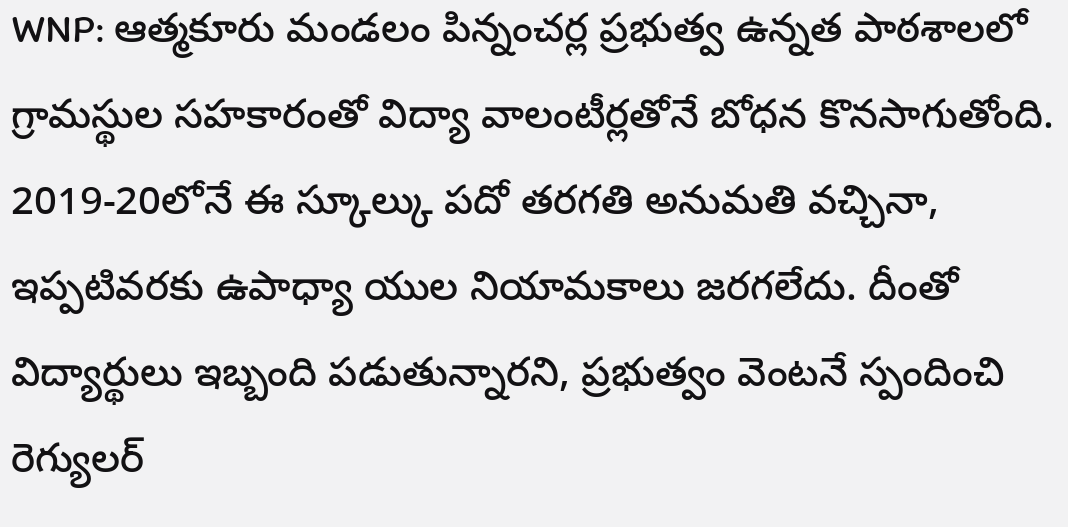WNP: ఆత్మకూరు మండలం పిన్నంచర్ల ప్రభుత్వ ఉన్నత పాఠశాలలో గ్రామస్థుల సహకారంతో విద్యా వాలంటీర్లతోనే బోధన కొనసాగుతోంది. 2019-20లోనే ఈ స్కూల్కు పదో తరగతి అనుమతి వచ్చినా, ఇప్పటివరకు ఉపాధ్యా యుల నియామకాలు జరగలేదు. దీంతో విద్యార్థులు ఇబ్బంది పడుతున్నారని, ప్రభుత్వం వెంటనే స్పందించి రెగ్యులర్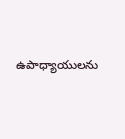ఉపాధ్యాయులను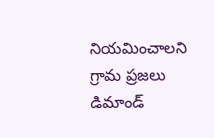నియమించాలని గ్రామ ప్రజలు డిమాండ్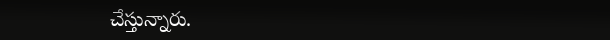చేస్తున్నారు.